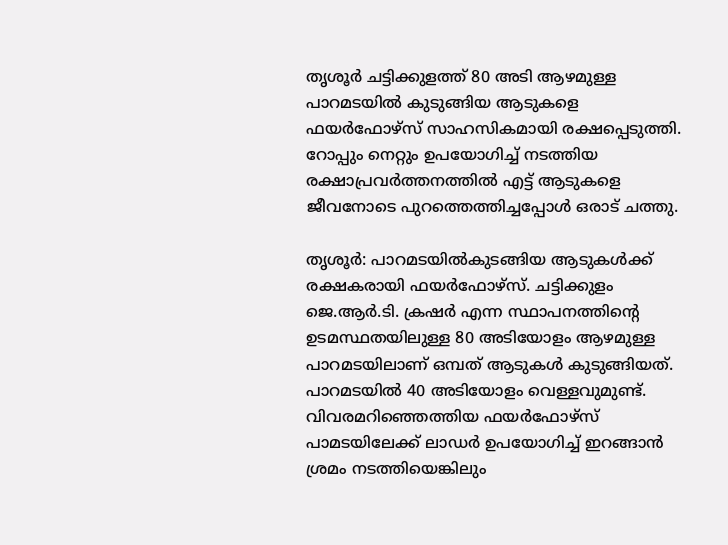തൃശൂർ ചട്ടിക്കുളത്ത് 80 അടി ആഴമുള്ള പാറമടയിൽ കുടുങ്ങിയ ആടുകളെ ഫയർഫോഴ്സ് സാഹസികമായി രക്ഷപ്പെടുത്തി. റോപ്പും നെറ്റും ഉപയോഗിച്ച് നടത്തിയ രക്ഷാപ്രവർത്തനത്തിൽ എട്ട് ആടുകളെ ജീവനോടെ പുറത്തെത്തിച്ചപ്പോൾ ഒരാട് ചത്തു.

തൃശൂര്‍: പാറമടയില്‍കുടങ്ങിയ ആടുകള്‍ക്ക് രക്ഷകരായി ഫയര്‍ഫോഴ്‌സ്. ചട്ടിക്കുളം ജെ.ആര്‍.ടി. ക്രഷര്‍ എന്ന സ്ഥാപനത്തിന്റെ ഉടമസ്ഥതയിലുള്ള 80 അടിയോളം ആഴമുള്ള പാറമടയിലാണ് ഒമ്പത് ആടുകള്‍ കുടുങ്ങിയത്. പാറമടയില്‍ 40 അടിയോളം വെള്ളവുമുണ്ട്. വിവരമറിഞ്ഞെത്തിയ ഫയര്‍ഫോഴ്‌സ് പാമടയിലേക്ക് ലാഡര്‍ ഉപയോഗിച്ച് ഇറങ്ങാന്‍ ശ്രമം നടത്തിയെങ്കിലും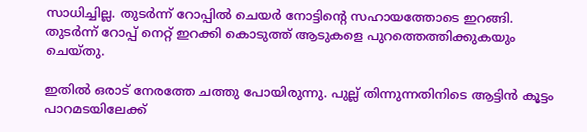സാധിച്ചില്ല. തുടര്‍ന്ന് റോപ്പില്‍ ചെയര്‍ നോട്ടിന്റെ സഹായത്തോടെ ഇറങ്ങി. തുടര്‍ന്ന് റോപ്പ് നെറ്റ് ഇറക്കി കൊടുത്ത് ആടുകളെ പുറത്തെത്തിക്കുകയും ചെയ്തു.

ഇതില്‍ ഒരാട് നേരത്തേ ചത്തു പോയിരുന്നു. പുല്ല് തിന്നുന്നതിനിടെ ആട്ടിന്‍ കൂട്ടം പാറമടയിലേക്ക്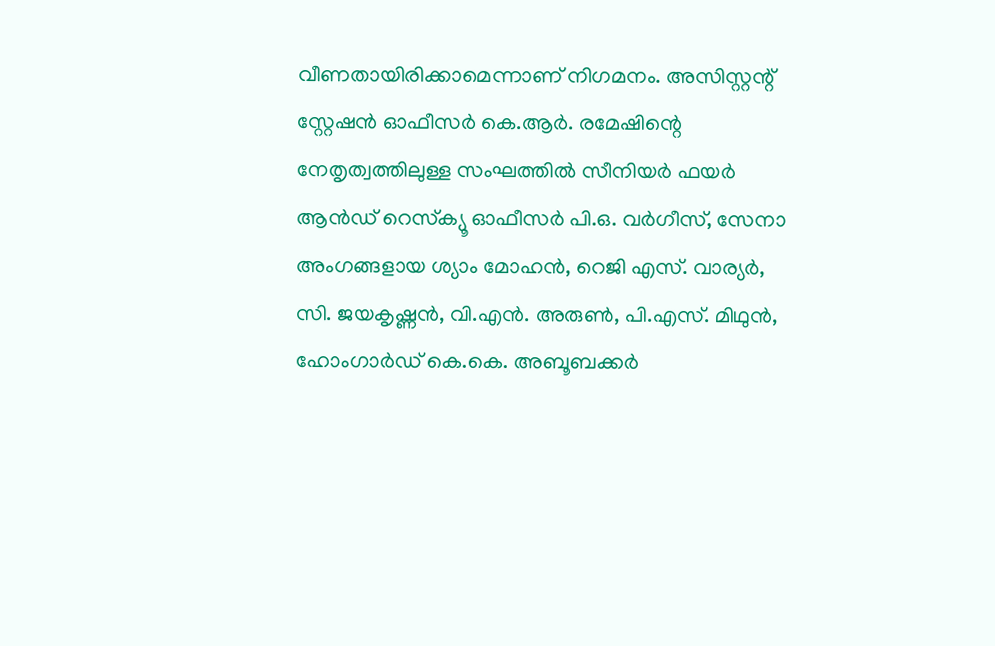വീണതായിരിക്കാമെന്നാണ് നിഗമനം. അസിസ്റ്റന്റ് സ്റ്റേഷന്‍ ഓഫീസര്‍ കെ.ആര്‍. രമേഷിന്റെ നേതൃത്വത്തിലുള്ള സംഘത്തില്‍ സീനിയര്‍ ഫയര്‍ ആന്‍ഡ് റെസ്‌ക്യൂ ഓഫീസര്‍ പി.ഒ. വര്‍ഗീസ്, സേനാ അംഗങ്ങളായ ശ്യാം മോഹന്‍, റെജി എസ്. വാര്യര്‍, സി. ജയകൃഷ്ണന്‍, വി.എന്‍. അരുണ്‍, പി.എസ്. മിഥുന്‍, ഹോംഗാര്‍ഡ് കെ.കെ. അബൂബക്കര്‍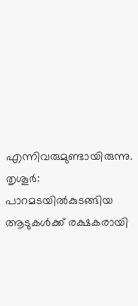എന്നിവരുമുണ്ടായിരുന്നു.
തൃശൂര്‍: പാറമടയില്‍കുടങ്ങിയ ആടുകള്‍ക്ക് രക്ഷകരായി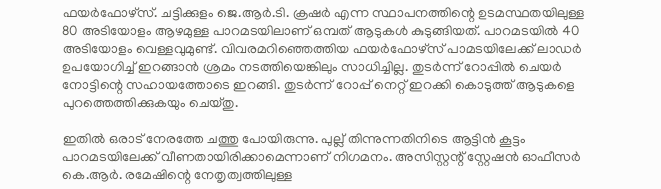ഫയര്‍ഫോഴ്‌സ്. ചട്ടിക്കുളം ജെ.ആര്‍.ടി. ക്രഷര്‍ എന്ന സ്ഥാപനത്തിന്റെ ഉടമസ്ഥതയിലുള്ള 80 അടിയോളം ആഴമുള്ള പാറമടയിലാണ് ഒമ്പത് ആടുകള്‍ കുടുങ്ങിയത്. പാറമടയില്‍ 40 അടിയോളം വെള്ളവുമുണ്ട്. വിവരമറിഞ്ഞെത്തിയ ഫയര്‍ഫോഴ്‌സ് പാമടയിലേക്ക് ലാഡര്‍ ഉപയോഗിച്ച് ഇറങ്ങാന്‍ ശ്രമം നടത്തിയെങ്കിലും സാധിച്ചില്ല. തുടര്‍ന്ന് റോപ്പില്‍ ചെയര്‍ നോട്ടിന്റെ സഹായത്തോടെ ഇറങ്ങി. തുടര്‍ന്ന് റോപ്പ് നെറ്റ് ഇറക്കി കൊടുത്ത് ആടുകളെ പുറത്തെത്തിക്കുകയും ചെയ്തു.

ഇതില്‍ ഒരാട് നേരത്തേ ചത്തു പോയിരുന്നു. പുല്ല് തിന്നുന്നതിനിടെ ആട്ടിന്‍ കൂട്ടം പാറമടയിലേക്ക് വീണതായിരിക്കാമെന്നാണ് നിഗമനം. അസിസ്റ്റന്റ് സ്റ്റേഷന്‍ ഓഫീസര്‍ കെ.ആര്‍. രമേഷിന്റെ നേതൃത്വത്തിലുള്ള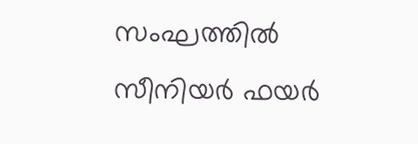സംഘത്തില്‍ സീനിയര്‍ ഫയര്‍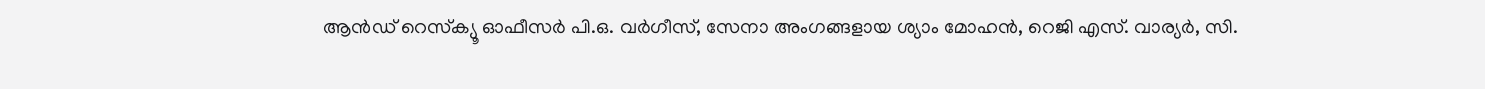ആന്‍ഡ് റെസ്‌ക്യൂ ഓഫീസര്‍ പി.ഒ. വര്‍ഗീസ്, സേനാ അംഗങ്ങളായ ശ്യാം മോഹന്‍, റെജി എസ്. വാര്യര്‍, സി.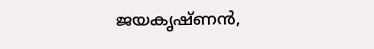ജയകൃഷ്ണന്‍,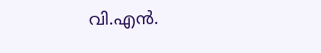വി.എന്‍.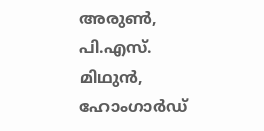അരുണ്‍, പി.എസ്. മിഥുന്‍, ഹോംഗാര്‍ഡ്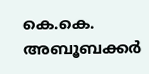കെ.കെ. അബൂബക്കര്‍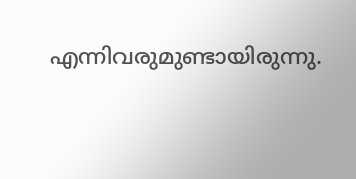എന്നിവരുമുണ്ടായിരുന്നു.